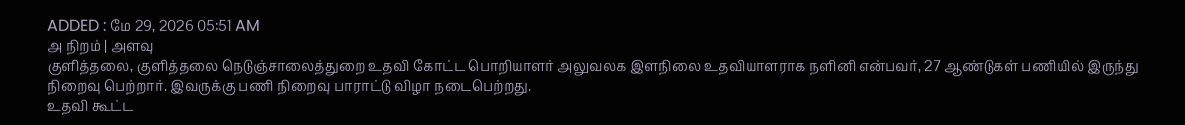ADDED : மே 29, 2026 05:51 AM
அ நிறம் | அளவு
குளித்தலை, குளித்தலை நெடுஞ்சாலைத்துறை உதவி கோட்ட பொறியாளர் அலுவலக இளநிலை உதவியாளராக நளினி என்பவர், 27 ஆண்டுகள் பணியில் இருந்து நிறைவு பெற்றார். இவருக்கு பணி நிறைவு பாராட்டு விழா நடைபெற்றது.
உதவி கூட்ட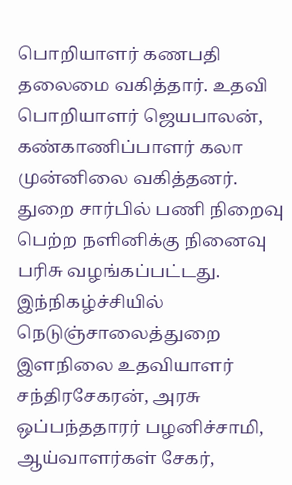பொறியாளர் கணபதி தலைமை வகித்தார். உதவி பொறியாளர் ஜெயபாலன், கண்காணிப்பாளர் கலா முன்னிலை வகித்தனர். துறை சார்பில் பணி நிறைவு பெற்ற நளினிக்கு நினைவு பரிசு வழங்கப்பட்டது. இந்நிகழ்ச்சியில் நெடுஞ்சாலைத்துறை இளநிலை உதவியாளர் சந்திரசேகரன், அரசு ஒப்பந்ததாரர் பழனிச்சாமி, ஆய்வாளர்கள் சேகர்,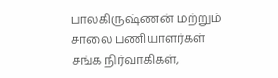பாலகிருஷ்ணன் மற்றும் சாலை பணியாளர்கள் சங்க நிர்வாகிகள்,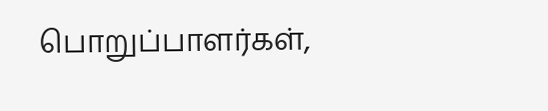பொறுப்பாளர்கள்,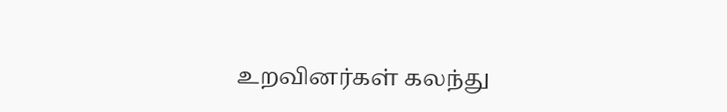உறவினர்கள் கலந்து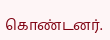கொண்டனர்.